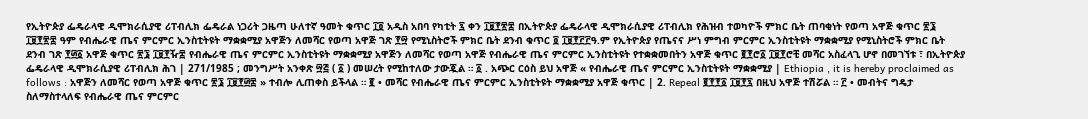የኢትዮጵያ ፌዴራላዊ ዲሞክራሲያዊ ሪፐብሊክ ፌዴራል ነጋሪት ጋዜጣ ሁለተኛ ዓመት ቁጥር ፲፬ አዲስ አበባ የካቲት ፯ ቀን ፲፱፻፳፰ በኢትዮጵያ ፌዴራላዊ ዲሞክራሲያዊ ሪፐብሊክ የሕዝብ ተወካዮች ምክር ቤት ጠባቂነት የወጣ አዋጅ ቁጥር ፳፮ ፲፱፻፳፰ ዓም የብሔራዊ ጤና ምርምር ኢንስቲትዩት ማቋቋሚያ አዋጅን ለመሻር የወጣ አዋጅ ገጽ ፻፵ የሚኒስትሮች ምክር ቤት ደንብ ቁጥር ፬ ፲፱፻፫፫ዓ.ም የኢትዮጵያ የጤናና ሥነ ምግብ ምርምር ኢንስቲትዩት ማቋቋሚያ የሚኒስትሮች ምክር ቤት ደንብ ገጽ ፻፴፩ አዋጅ ቁጥር ፳፮ ፲፱፻ዥ፰ የብሔራዊ ጤና ምርምር ኢንስቲትዩት ማቋቋሚያ አዋጅን ለመሻር የወጣ አዋጅ የብሔራዊ ጤና ምርምር ኢንስቲትዩት የተቋቋመበትን አዋጅ ቁጥር ፪፻ሮ፩ ፲፱፻ሮቺ መሻር አስፈላጊ ሆኖ በመገኘቱ ፣ በኢትዮጵያ ፌዴራላዊ ዲሞክራሲያዊ ሪፐብሊክ ሕገ | 271/1985 ; መንግሥት አንቀጽ ፵፭ ( ፩ ) መሠረት የሚከተለው ታውጇል ። ፩ . አጭር ርዕስ ይህ አዋጅ « የብሔራዊ ጤና ምርምር ኢንስቲትዩት ማቋቋሚያ | Ethiopia , it is hereby proclaimed as follows : አዋጅን ለመሻር የወጣ አዋጅ ቁጥር ፳፮ ፲፱፻፴፰ » ተብሎ ሊጠቀስ ይችላል ። ፪ • መሻር የብሔራዊ ጤና ምርምር ኢንስቲትዩት ማቋቋሚያ አዋጅ ቁጥር | 2. Repeal ፪፻፻፩ ፲፱፻፯ በዚህ አዋጅ ተሽሯል ። ፫ • መብትና ግዴታ ስለማስተላለፍ የብሔራዊ ጤና ምርምር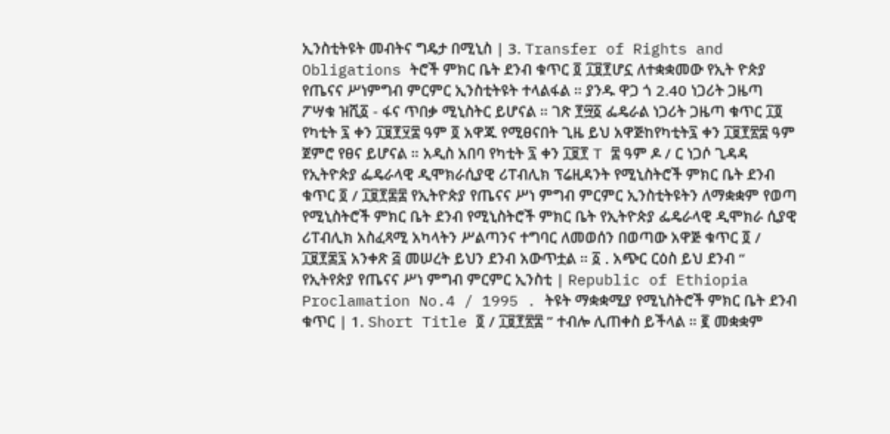ኢንስቲትዩት መብትና ግዴታ በሚኒስ | 3. Transfer of Rights and Obligations ትሮች ምክር ቤት ደንብ ቁጥር ፬ ፲፱፻ሆኗ ለተቋቋመው የኢት ዮጵያ የጤናና ሥነምግብ ምርምር ኢንስቲትዩት ተላልፋል ። ያንዱ ዋጋ ጎ 2.40 ነጋሪት ጋዜጣ ፖሣቁ ዝሺ፩ - ፋና ጥበቃ ሚኒስትር ይሆናል ። ገጽ ፻፵፩ ፌዴራል ነጋሪት ጋዜጣ ቁጥር ፲፬ የካቲት ፯ ቀን ፲፱፻፶፰ ዓም ፬ አዋጁ የሚፀናበት ጊዜ ይህ አዋጅከየካቲት፯ ቀን ፲፱፻፳፰ ዓም ጀምሮ የፀና ይሆናል ። አዲስ አበባ የካቲት ፯ ቀን ፲፱፻ T ፰ ዓም ዶ / ር ነጋሶ ጊዳዳ የኢትዮጵያ ፌዴራላዊ ዲሞክራሲያዊ ሪፐብሊክ ፕሬዚዳንት የሚኒስትሮች ምክር ቤት ደንብ ቁጥር ፬ / ፲፱፻፷፰ የኢትዮጵያ የጤናና ሥነ ምግብ ምርምር ኢንስቲትዩትን ለማቋቋም የወጣ የሚኒስትሮች ምክር ቤት ደንብ የሚኒስትሮች ምክር ቤት የኢትዮጵያ ፌዴራላዊ ዲሞክራ ሲያዊ ሪፐብሊክ አስፈጻሚ አካላትን ሥልጣንና ተግባር ለመወሰን በወጣው አዋጅ ቁጥር ፬ / ፲፱፻፷፯ አንቀጽ ፭ መሠረት ይህን ደንብ አውጥቷል ። ፩ . አጭር ርዕስ ይህ ደንብ “ የኢትየጵያ የጤናና ሥነ ምግብ ምርምር ኢንስቲ | Republic of Ethiopia Proclamation No.4 / 1995 . ትዩት ማቋቋሚያ የሚኒስትሮች ምክር ቤት ደንብ ቁጥር | 1. Short Title ፬ / ፲፱፻፳፰ ” ተብሎ ሊጠቀስ ይችላል ። ፪ መቋቋም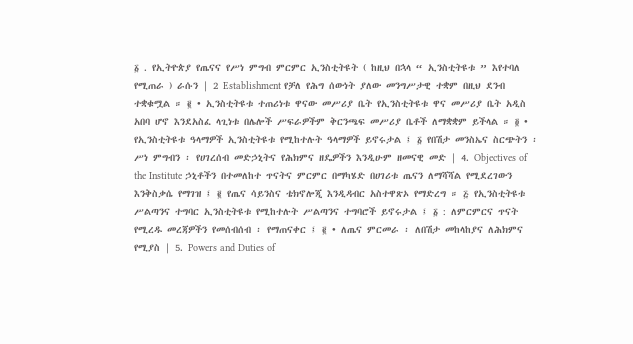፩ . የኢትዮጵያ የጤናና የሥነ ምግብ ምርምር ኢንስቲትዩት ( ከዚህ በኋላ “ ኢንስቲትዩቱ ” እየተባለ የሚጠራ ) ራሱን | 2 Establishment የቻለ የሕግ ሰውነት ያለው መንግሥታዊ ተቋም በዚህ ደንብ ተቋቁሟል ። ፪ • ኢንስቲትዩቱ ተጠሪነቱ ዋናው መሥሪያ ቤት የኢንስቲትዩቱ ዋና መሥሪያ ቤት አዲስ አበባ ሆኖ እንደአስፈ ላጊነቱ በሌሎች ሥፍራዎችም ቅርንጫፍ መሥሪያ ቤቶች ለማቋቋም ይችላል ። ፬ • የኢንስቲትዩቱ ዓላማዎች ኢንስቲትዩቱ የሚከተሉት ዓላማዎች ይኖሩታል ፤ ፩ የበሽታ መንስኤና ስርጭትን ፡ ሥነ ምግብን ፡ የሀገረሰብ መድኃኒትና የሕክምና ዘዴዎችን እንዲሁም ዘመናዊ መድ | 4. Objectives of the Institute ኃኒቶችን በተመለከተ ጥናትና ምርምር በማካሄድ በሀገሪቱ ጤናን ለማሻሻል የሚደረገውን እንቅስቃሴ የማገዝ ፤ ፪ የጤና ሳይንስና ቴክኖሎጂ እንዲዳብር አስተዋጽኦ የማድረግ ። ፭ የኢንስቲትዩቱ ሥልጣንና ተግባር ኢንስቲትዩቱ የሚከተሉት ሥልጣንና ተግባሮች ይኖሩታል ፤ ፩ : ለምርምርና ጥናት የሚረዱ መረጃዎችን የመሰብሰብ ፡ የማጠናቀር ፤ ፪ • ለጤና ምርመራ ፡ ለበሽታ መከላከያና ለሕክምና የሚያስ | 5. Powers and Duties of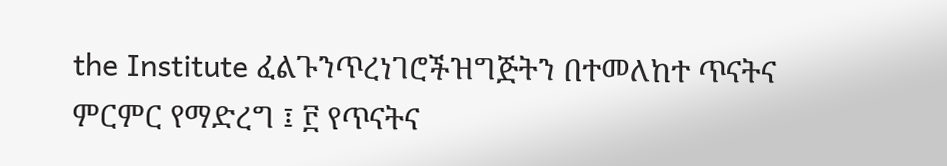the Institute ፈልጉንጥረነገሮችዝግጅትን በተመለከተ ጥናትና ምርምር የማድረግ ፤ ፫ የጥናትና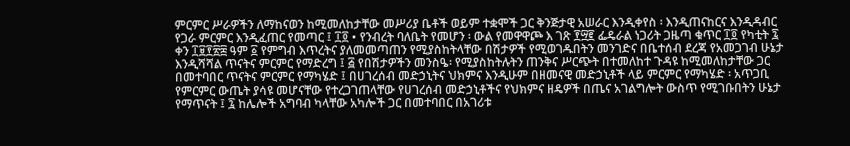ምርምር ሥራዎችን ለማከናወን ከሚመለከታቸው መሥሪያ ቤቶች ወይም ተቋሞች ጋር ቅንጅታዊ አሠራር እንዲቀየስ ፡ እንዲጠናከርና እንዲዳብር የጋራ ምርምር እንዲፈጠር የመጣር ፤ ፲፬ • የንብረት ባለቤት የመሆን ፡ ውል የመዋዋጮ እ ገጽ ፻፵፪ ፌዴራል ነጋሪት ጋዜጣ ቁጥር ፲፬ የካቲት ፯ ቀን ፲፱፻፳፰ ዓም ፩ የምግብ እጥረትና ያለመመጣጠን የሚያስከትላቸው በሽታዎች የሚወገዱበትን መንገድና በቤተሰብ ደረጃ የአመጋገብ ሁኔታ እንዲሻሻል ጥናትና ምርምር የማድረግ ፤ ፭ የበሽታዎችን መንስዔ፡ የሚያስከትሉትን ጠንቅና ሥርጭት በተመለከተ ጉዳዩ ከሚመለከታቸው ጋር በመተባበር ጥናትና ምርምር የማካሄድ ፤ በሀገረሰብ መድኃኒትና ህክምና እንዲሁም በዘመናዊ መድኃኒቶች ላይ ምርምር የማካሄድ ፡ አጥጋቢ የምርምር ውጤት ያሳዩ መሆናቸው የተረጋገጠላቸው የሀገረሰብ መድኃኒቶችና የህክምና ዘዴዎች በጤና አገልግሎት ውስጥ የሚገቡበትን ሁኔታ የማጥናት ፤ ፯ ከሌሎች አግባብ ካላቸው አካሎች ጋር በመተባበር በአገሪቱ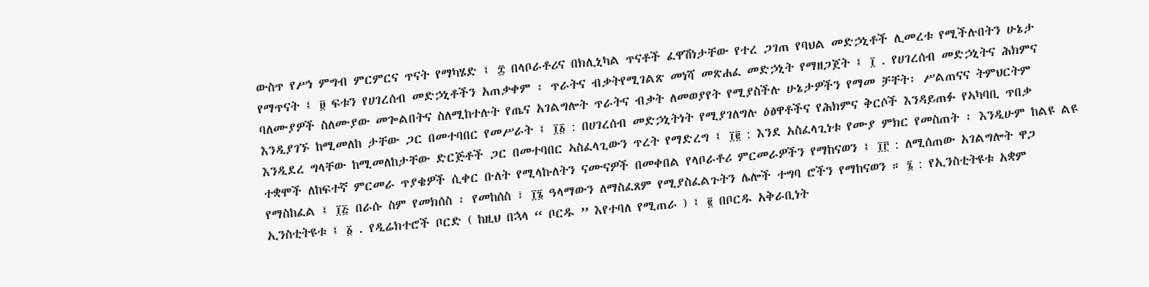ውስጥ የሥነ ምግብ ምርምርና ጥናት የማካሄድ ፤ ፰ በላቦራቶሪና በክሊኒካል ጥናቶች ፈዋሽነታቸው የተረ ጋገጠ የባህል መድኃኒቶች ሊመረቱ የሚችሉበትን ሁኔታ የማጥናት ፤ ፱ ፍቱን የሀገረሰብ መድኃኒቶችን አጠቃቀም ፡ ጥራትና ብቃትየሚገልጽ መነሻ መጽሐፈ መድኃኒት የማዘጋጀት ፤ ፲ . የሀገረሰብ መድኃኒትና ሕክምና ባለሙያዎች ስለሙያው መጐልበትና ስለሚከተሉት የጤና አገልግሎት ጥራትና ብቃት ለመወያየት የሚያስችሉ ሁኔታዎችን የማመ ቻቸት፡ ሥልጠናና ትምህርትም እንዲያገኙ ከሚመለከ ታቸው ጋር በመተባበር የመሥራት ፤ ፲፩ : በሀገረሰብ መድኃኒትነት የሚያገለግሉ ዕፅዋቶችና የሕክምና ቅርሶች እንዳይጠፉ የኣካባቢ ጥበቃ እንዲደረ ግላቸው ከሚመለከታቸው ድርጅቶች ጋር በመተባበር ኣስፈላጊውን ጥረት የማድረግ ፤ ፲፪ : እንደ አስፈላጊነቱ የሙያ ምክር የመስጠት ፡ እንዲሁም ከልዩ ልዩ ተቋሞች ለከፍተኛ ምርመራ ጥያቄዎች ሲቀር ቡለት የሚላኩለትን ናሙናዎች በመቀበል የላቦራቶሪ ምርመራዎችን የማከናወን ፤ ፲፫ : ለሚሰጠው አገልግሎት ዋጋ የማስከፈል ፤ ፲፭ በራሱ ስም የመክሰስ ፡ የመከሰስ ፣ ፲፮ ዓላማውን ለማስፈጸም የሚያስፈልጉትን ሌሎች ተግባ ሮችን የማከናወን ። ፮ : የኢንስቲትዩቱ አቋም ኢንስቲትዩቱ ፤ ፩ . የዲሬክተሮች ቦርድ ( ከዚህ በኋላ “ ቦርዱ ” እየተባለ የሚጠራ ) ፤ ፪ በቦርዱ አቅራቢነት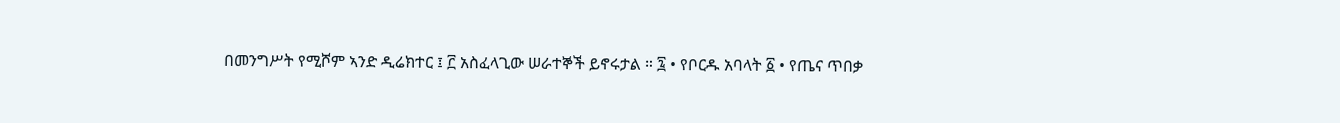በመንግሥት የሚሾም ኣንድ ዲሬክተር ፤ ፫ አስፈላጊው ሠራተኞች ይኖሩታል ። ፯ • የቦርዱ አባላት ፩ • የጤና ጥበቃ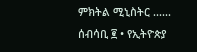ምክትል ሚኒስትር ...... ሰብሳቢ ፪ • የኢትዮጵያ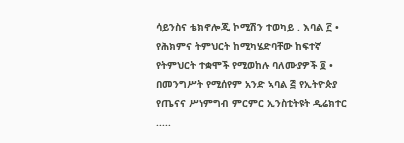ሳይንስና ቴክኖሎጂ ኮሚሽን ተወካይ . እባል ፫ • የሕክምና ትምህርት ከሚካሄድባቸው ከፍተኛ የትምህርት ተቋሞች የሚወከሉ ባለሙያዎች ፬ • በመንግሥት የሚሰየም አንድ ኣባል ፭ የኢትዮጵያ የጤናና ሥነምግብ ምርምር ኢንስቲትዩት ዲሬክተር .....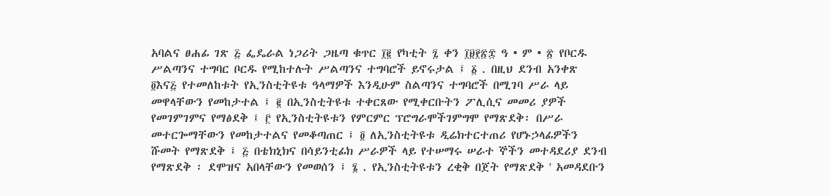አባልና ፀሐፊ ገጽ ፭ ፌዴራል ነጋሪት ጋዜጣ ቁጥር ፲፪ የካቲት ፯ ቀን ፲፱፻፳፰ ዓ • ም • ፳ የቦርዱ ሥልጣንና ተግባር ቦርዱ የሚከተሉት ሥልጣንና ተግባሮች ይኖሩታል ፤ ፩ . በዚህ ደንብ አንቀጽ ፬እና፭ የተመለከቱት የኢንስቲትዩቱ ዓላማዎች እንዲሁም ስልጣንና ተግባሮች በሚገባ ሥራ ላይ መዋላቸውን የመከታተል ፤ ፪ በኢንስቲትዩቱ ተቀርጸው የሚቀርቡትን ፖሊሲና መመሪ ያዎች የመገምገምና የማፅደቅ ፤ ፫ የኢንስቲትዩቱን የምርምር ፕሮግራሞችገምግሞ የማጽደቅ፡ በሥራ መተርጐማቸውን የመከታተልና የመቆጣጠር ፤ ፬ ለኢንስቲትዩቱ ዲሬክተርተጠሪ የሆኑኃላፊዎችን ሹመት የማጽደቅ ፤ ፭ በቴክኒክና በሳይንቲፊክ ሥራዎች ላይ የተሠማሩ ሠራተ ኞችን መተዳደሪያ ደንብ የማጽደቅ ፡ ደሞዝና አበላቸውን የመወሰን ፤ ፮ . የኢንስቲትዩቱን ረቂቅ በጀት የማጽደቅ ' አመዳደቡን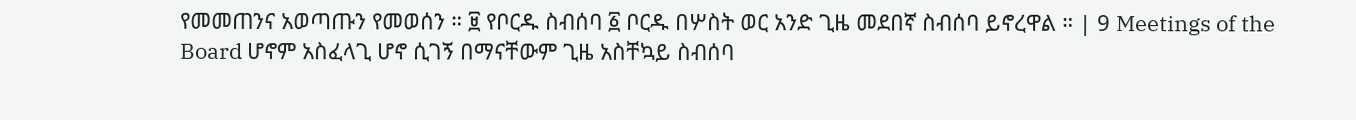የመመጠንና አወጣጡን የመወሰን ። ፱ የቦርዱ ስብሰባ ፩ ቦርዱ በሦስት ወር አንድ ጊዜ መደበኛ ስብሰባ ይኖረዋል ። | 9 Meetings of the Board ሆኖም አስፈላጊ ሆኖ ሲገኝ በማናቸውም ጊዜ አስቸኳይ ስብሰባ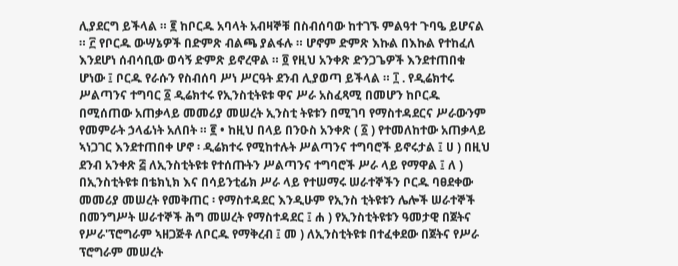ሊያደርግ ይችላል ። ፪ ከቦርዱ አባላት አብዛኞቹ በስብሰባው ከተገኙ ምልዓተ ጉባዔ ይሆናል ። ፫ የቦርዱ ውሣኔዎች በድምጽ ብልጫ ያልፋሉ ። ሆኖም ድምጽ እኩል በእኩል የተከፈለ እንደሆነ ሰብሳቢው ወሳኝ ድምጽ ይኖረዋል ። ፬ የዚህ አንቀጽ ድንጋጌዎች እንደተጠበቁ ሆነው ፤ ቦርዱ የራሱን የስብሰባ ሥነ ሥርዓት ደንብ ሊያወጣ ይችላል ። ፲ . የዲሬክተሩ ሥልጣንና ተግባር ፩ ዲሬክተሩ የኢንስቲትዩቱ ዋና ሥራ አስፈጻሚ በመሆን ከቦርዱ በሚሰጠው አጠቃላይ መመሪያ መሠረት ኢንስቲ ትዩቱን በሚገባ የማስተዳደርና ሥራውንም የመምራት ኃላፊነት አለበት ። ፪ • ከዚህ በላይ በንዑስ አንቀጽ ( ፩ ) የተመለከተው አጠቃላይ ኣነጋገር እንደተጠበቀ ሆኖ ፡ ዲሬክተሩ የሚከተሉት ሥልጣንና ተግባሮች ይኖሩታል ፤ ሀ ) በዚህ ደንብ አንቀጽ ፭ ለኢንስቲትዩቱ የተሰጡትን ሥልጣንና ተግባሮች ሥራ ላይ የማዋል ፤ ለ ) በኢንስቲትዩቱ በቴክኒክ እና በሳይንቲፊክ ሥራ ላይ የተሠማሩ ሠራተኞችን ቦርዱ ባፀደቀው መመሪያ መሠረት የመቅጠር ፡ የማስተዳደር እንዲሁም የኢንስ ቲትዩቱን ሌሎች ሠራተኞች በመንግሥት ሠራተኞች ሕግ መሠረት የማስተዳደር ፤ ሐ ) የኢንስቲትዩቱን ዓመታዊ በጀትና የሥራ'ፕሮግራም ኣዘጋጅቶ ለቦርዱ የማቅረብ ፤ መ ) ለኢንስቲትዩቱ በተፈቀደው በጀትና የሥራ ፕሮግራም መሠረት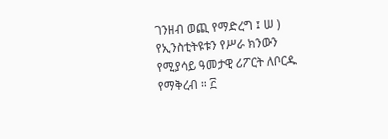ገንዘብ ወጪ የማድረግ ፤ ሠ ) የኢንስቲትዩቱን የሥራ ክንውን የሚያሳይ ዓመታዊ ሪፖርት ለቦርዱ የማቅረብ ። ፫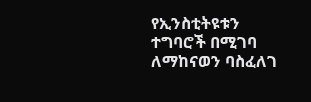የኢንስቲትዩቱን ተግባሮች በሚገባ ለማከናወን ባስፈለገ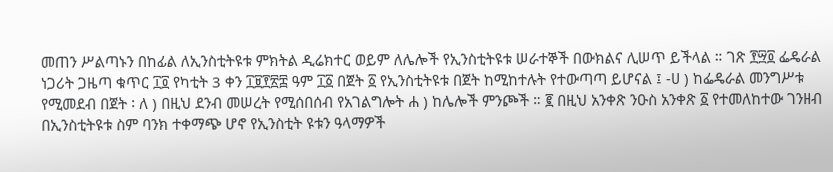መጠን ሥልጣኑን በከፊል ለኢንስቲትዩቱ ምክትል ዲሬክተር ወይም ለሌሎች የኢንስቲትዩቱ ሠራተኞች በውክልና ሊሠጥ ይችላል ። ገጽ ፻፵፬ ፌዴራል ነጋሪት ጋዜጣ ቁጥር ፲፬ የካቲት 3 ቀን ፲፱፻፳፰ ዓም ፲፩ በጀት ፩ የኢንስቲትዩቱ በጀት ከሚከተሉት የተውጣጣ ይሆናል ፤ -ሀ ) ከፌዴራል መንግሥቱ የሚመደብ በጀት ፡ ለ ) በዚህ ደንብ መሠረት የሚሰበሰብ የአገልግሎት ሐ ) ከሌሎች ምንጮች ። ፪ በዚህ አንቀጽ ንዑስ አንቀጽ ፩ የተመለከተው ገንዘብ በኢንስቲትዩቱ ስም ባንክ ተቀማጭ ሆኖ የኢንስቲት ዩቱን ዓላማዎች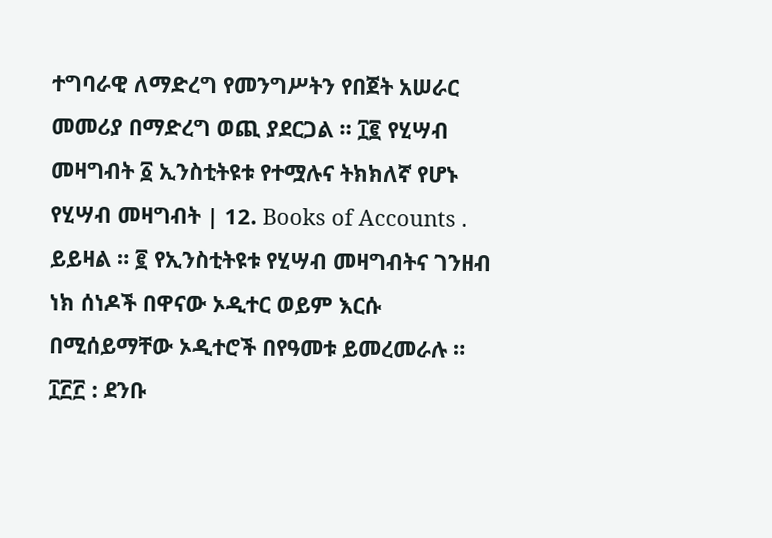ተግባራዊ ለማድረግ የመንግሥትን የበጀት አሠራር መመሪያ በማድረግ ወጪ ያደርጋል ። ፲፪ የሂሣብ መዛግብት ፩ ኢንስቲትዩቱ የተሟሉና ትክክለኛ የሆኑ የሂሣብ መዛግብት | 12. Books of Accounts . ይይዛል ። ፪ የኢንስቲትዩቱ የሂሣብ መዛግብትና ገንዘብ ነክ ሰነዶች በዋናው ኦዲተር ወይም እርሱ በሚሰይማቸው ኦዲተሮች በየዓመቱ ይመረመራሉ ። ፲፫፫ : ደንቡ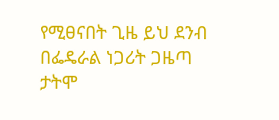የሚፀናበት ጊዜ ይህ ደንብ በፌዴራል ነጋሪት ጋዜጣ ታትሞ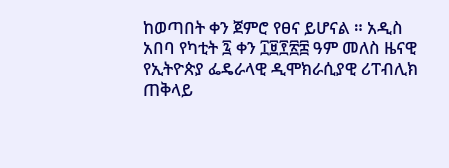ከወጣበት ቀን ጀምሮ የፀና ይሆናል ። አዲስ አበባ የካቲት ፯ ቀን ፲፱፻፳፰ ዓም መለስ ዜናዊ የኢትዮጵያ ፌዴራላዊ ዲሞክራሲያዊ ሪፐብሊክ ጠቅላይ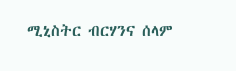ሚኒስትር ብርሃንና ሰላም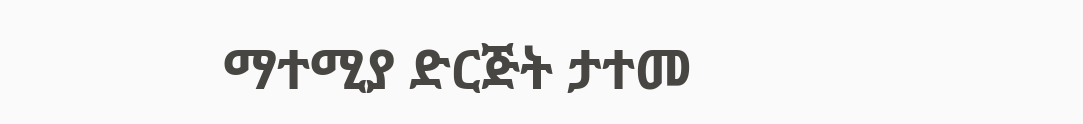ማተሚያ ድርጅት ታተመ